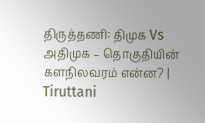திருத்தணி: திமுக Vs அதிமுக – தொகுதியின் களநிலவரம் என்ன? | Tiruttani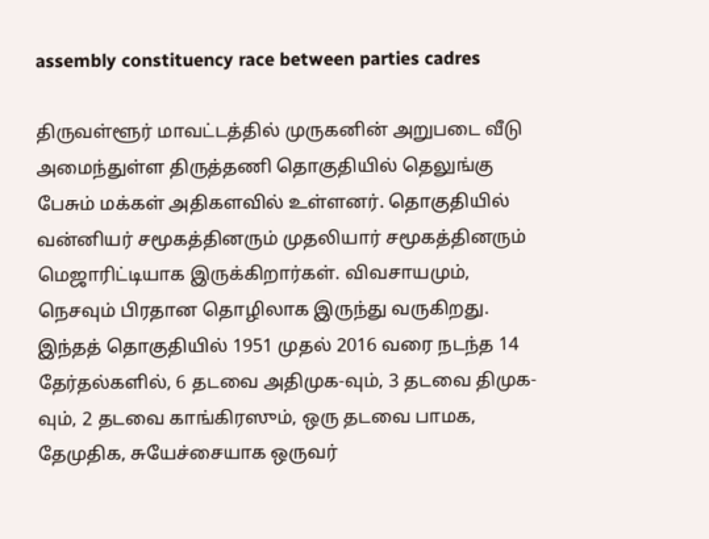assembly constituency race between parties cadres

திருவள்ளூர் மாவட்டத்தில் முருகனின் அறுபடை வீடு அமைந்துள்ள திருத்தணி தொகுதியில் தெலுங்கு பேசும் மக்கள் அதிகளவில் உள்ளனர். தொகுதியில் வன்னியர் சமூகத்தினரும் முதலியார் சமூகத்தினரும் மெஜாரிட்டியாக இருக்கிறார்கள். விவசாயமும், நெசவும் பிரதான தொழிலாக இருந்து வருகிறது. இந்தத் தொகுதியில் 1951 முதல் 2016 வரை நடந்த 14 தேர்தல்களில், 6 தடவை அதிமுக-வும், 3 தடவை திமுக-வும், 2 தடவை காங்கிரஸும், ஒரு தடவை பாமக, தேமுதிக, சுயேச்சையாக ஒருவர்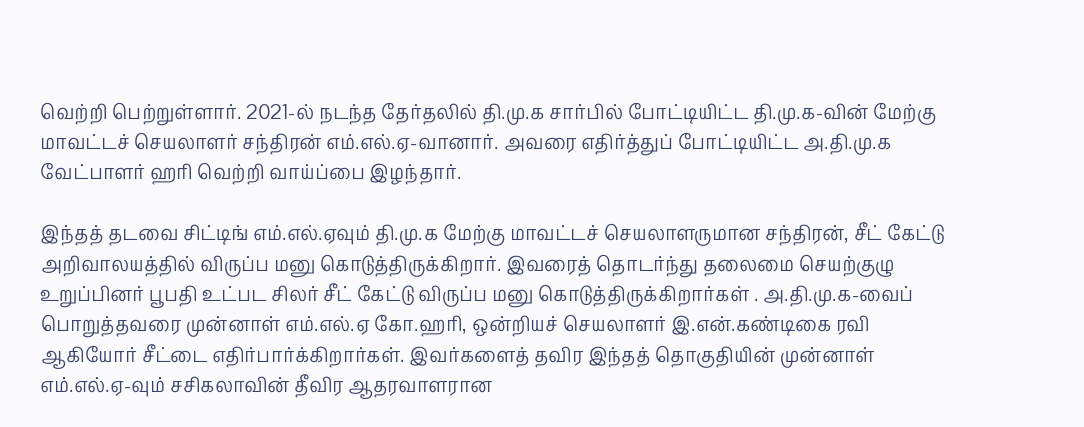வெற்றி பெற்றுள்ளார். 2021-ல் நடந்த தேர்தலில் தி.மு.க சார்பில் போட்டியிட்ட தி.மு.க-வின் மேற்கு மாவட்டச் செயலாளர் சந்திரன் எம்.எல்.ஏ-வானார். அவரை எதிர்த்துப் போட்டியிட்ட அ.தி.மு.க வேட்பாளர் ஹரி வெற்றி வாய்ப்பை இழந்தார்.

இந்தத் தடவை சிட்டிங் எம்.எல்.ஏவும் தி.மு.க மேற்கு மாவட்டச் செயலாளருமான சந்திரன், சீட் கேட்டு அறிவாலயத்தில் விருப்ப மனு கொடுத்திருக்கிறார். இவரைத் தொடர்ந்து தலைமை செயற்குழு உறுப்பினர் பூபதி உட்பட சிலர் சீட் கேட்டு விருப்ப மனு கொடுத்திருக்கிறார்கள் . அ.தி.மு.க-வைப் பொறுத்தவரை முன்னாள் எம்.எல்.ஏ கோ.ஹரி, ஒன்றியச் செயலாளர் இ.என்.கண்டிகை ரவி ஆகியோர் சீட்டை எதிர்பார்க்கிறார்கள். இவர்களைத் தவிர இந்தத் தொகுதியின் முன்னாள் எம்.எல்.ஏ-வும் சசிகலாவின் தீவிர ஆதரவாளரான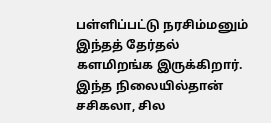பள்ளிப்பட்டு நரசிம்மனும் இந்தத் தேர்தல் களமிறங்க இருக்கிறார். இந்த நிலையில்தான் சசிகலா, சில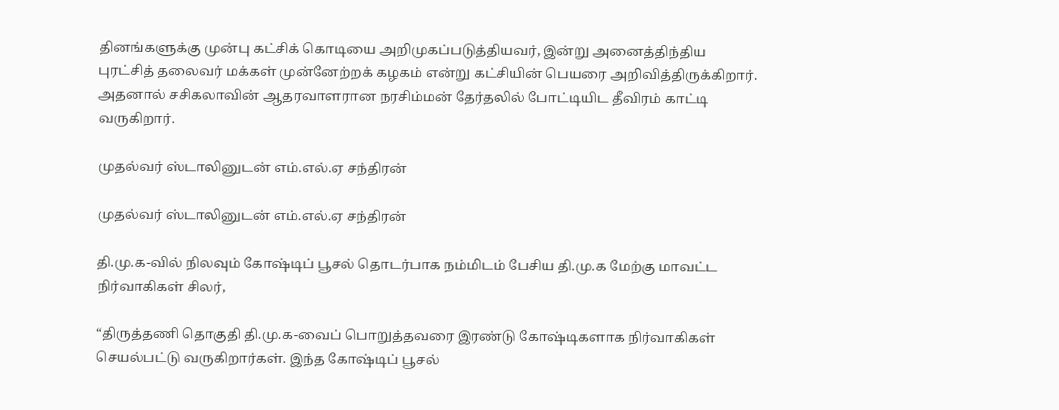தினங்களுக்கு முன்பு கட்சிக் கொடியை அறிமுகப்படுத்தியவர், இன்று அனைத்திந்திய புரட்சித் தலைவர் மக்கள் முன்னேற்றக் கழகம் என்று கட்சியின் பெயரை அறிவித்திருக்கிறார். அதனால் சசிகலாவின் ஆதரவாளரான நரசிம்மன் தேர்தலில் போட்டியிட தீவிரம் காட்டி வருகிறார்.

முதல்வர் ஸ்டாலினுடன் எம்.எல்.ஏ சந்திரன்

முதல்வர் ஸ்டாலினுடன் எம்.எல்.ஏ சந்திரன்

தி.மு.க-வில் நிலவும் கோஷ்டிப் பூசல் தொடர்பாக நம்மிடம் பேசிய தி.மு.க மேற்கு மாவட்ட நிர்வாகிகள் சிலர்,

“திருத்தணி தொகுதி தி.மு.க-வைப் பொறுத்தவரை இரண்டு கோஷ்டிகளாக நிர்வாகிகள் செயல்பட்டு வருகிறார்கள். இந்த கோஷ்டிப் பூசல்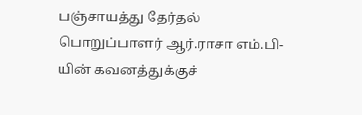பஞ்சாயத்து தேர்தல் பொறுப்பாளர் ஆர்.ராசா எம்.பி-யின் கவனத்துக்குச்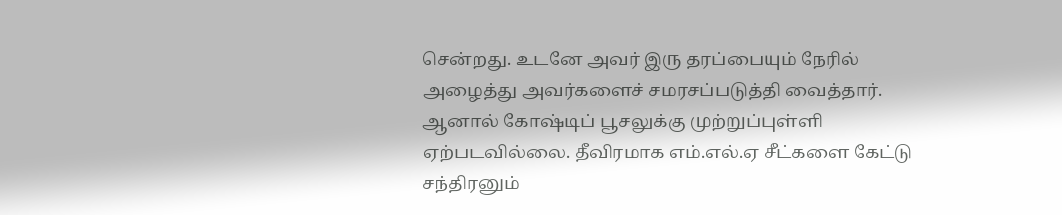சென்றது. உடனே அவர் இரு தரப்பையும் நேரில் அழைத்து அவர்களைச் சமரசப்படுத்தி வைத்தார். ஆனால் கோஷ்டிப் பூசலுக்கு முற்றுப்புள்ளி ஏற்படவில்லை. தீவிரமாக எம்.எல்.ஏ சீட்களை கேட்டு சந்திரனும்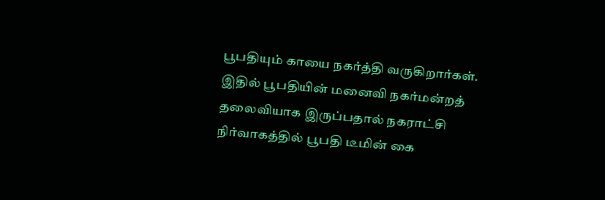பூபதியும் காயை நகர்த்தி வருகிறார்கள். இதில் பூபதியின் மனைவி நகர்மன்றத் தலைவியாக இருப்பதால் நகராட்சி நிர்வாகத்தில் பூபதி டீமின் கை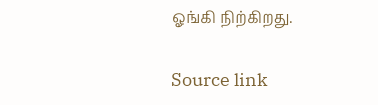ஓங்கி நிற்கிறது.

Source link